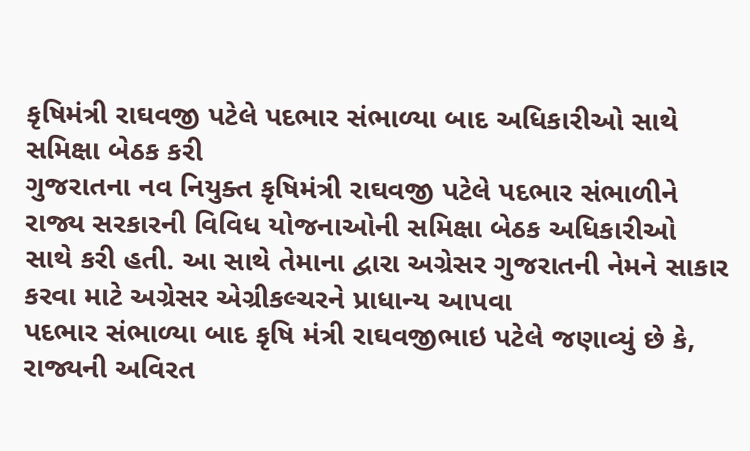કૃષિમંત્રી રાઘવજી પટેલે પદભાર સંભાળ્યા બાદ અધિકારીઓ સાથે સમિક્ષા બેઠક કરી
ગુજરાતના નવ નિયુક્ત કૃષિમંત્રી રાઘવજી પટેલે પદભાર સંભાળીને રાજ્ય સરકારની વિવિધ યોજનાઓની સમિક્ષા બેઠક અધિકારીઓ સાથે કરી હતી. આ સાથે તેમાના દ્વારા અગ્રેસર ગુજરાતની નેમને સાકાર કરવા માટે અગ્રેસર એગ્રીકલ્ચરને પ્રાધાન્ય આપવા
પદભાર સંભાળ્યા બાદ કૃષિ મંત્રી રાઘવજીભાઇ પટેલે જણાવ્યું છે કે, રાજ્યની અવિરત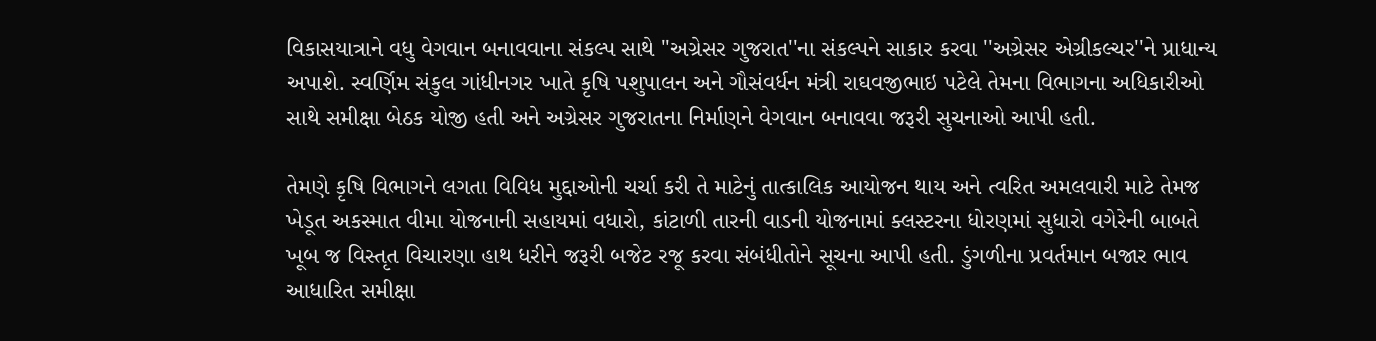વિકાસયાત્રાને વધુ વેગવાન બનાવવાના સંકલ્પ સાથે ''અગ્રેસર ગુજરાત''ના સંકલ્પને સાકાર કરવા ''અગ્રેસર એગ્રીકલ્ચર''ને પ્રાધાન્ય અપાશે. સ્વર્ણિમ સંકુલ ગાંધીનગર ખાતે કૃષિ પશુપાલન અને ગૌસંવર્ધન મંત્રી રાઘવજીભાઇ પટેલે તેમના વિભાગના અધિકારીઓ સાથે સમીક્ષા બેઠક યોજી હતી અને અગ્રેસર ગુજરાતના નિર્માણને વેગવાન બનાવવા જરૂરી સુચનાઓ આપી હતી.

તેમણે કૃષિ વિભાગને લગતા વિવિધ મુદ્દાઓની ચર્ચા કરી તે માટેનું તાત્કાલિક આયોજન થાય અને ત્વરિત અમલવારી માટે તેમજ ખેડૂત અકસ્માત વીમા યોજનાની સહાયમાં વધારો, કાંટાળી તારની વાડની યોજનામાં ક્લસ્ટરના ધોરણમાં સુધારો વગેરેની બાબતે ખૂબ જ વિસ્તૃત વિચારણા હાથ ધરીને જરૂરી બજેટ રજૂ કરવા સંબંધીતોને સૂચના આપી હતી. ડુંગળીના પ્રવર્તમાન બજાર ભાવ આધારિત સમીક્ષા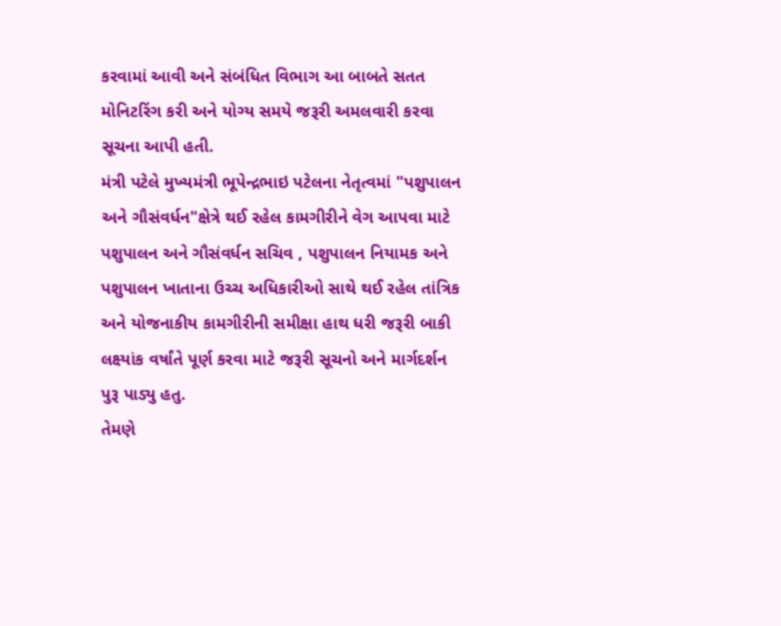કરવામાં આવી અને સંબંધિત વિભાગ આ બાબતે સતત મોનિટરિંગ કરી અને યોગ્ય સમયે જરૂરી અમલવારી કરવા સૂચના આપી હતી.
મંત્રી પટેલે મુખ્યમંત્રી ભૂપેન્દ્રભાઇ પટેલના નેતૃત્વમાં "પશુપાલન અને ગૌસંવર્ધન"ક્ષેત્રે થઈ રહેલ કામગીરીને વેગ આપવા માટે પશુપાલન અને ગૌસંવર્ધન સચિવ , પશુપાલન નિયામક અને પશુપાલન ખાતાના ઉચ્ચ અધિકારીઓ સાથે થઈ રહેલ તાંત્રિક અને યોજનાકીય કામગીરીની સમીક્ષા હાથ ધરી જરૂરી બાકી લક્ષ્યાંક વર્ષાંતે પૂર્ણ કરવા માટે જરૂરી સૂચનો અને માર્ગદર્શન પુરૂ પાડ્યુ હતુ.
તેમણે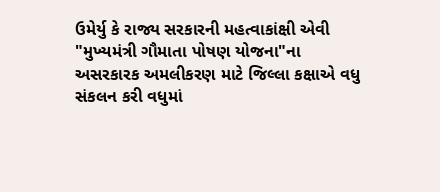ઉમેર્યુ કે રાજ્ય સરકારની મહત્વાકાંક્ષી એવી "મુખ્યમંત્રી ગૌમાતા પોષણ યોજના"ના અસરકારક અમલીકરણ માટે જિલ્લા કક્ષાએ વધુ સંકલન કરી વધુમાં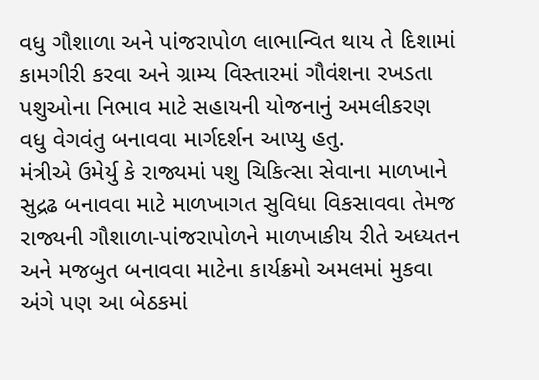વધુ ગૌશાળા અને પાંજરાપોળ લાભાન્વિત થાય તે દિશામાં કામગીરી કરવા અને ગ્રામ્ય વિસ્તારમાં ગૌવંશના રખડતા પશુઓના નિભાવ માટે સહાયની યોજનાનું અમલીકરણ વધુ વેગવંતુ બનાવવા માર્ગદર્શન આપ્યુ હતુ.
મંત્રીએ ઉમેર્યુ કે રાજ્યમાં પશુ ચિકિત્સા સેવાના માળખાને સુદ્રઢ બનાવવા માટે માળખાગત સુવિધા વિકસાવવા તેમજ રાજ્યની ગૌશાળા-પાંજરાપોળને માળખાકીય રીતે અધ્યતન અને મજબુત બનાવવા માટેના કાર્યક્રમો અમલમાં મુકવા અંગે પણ આ બેઠકમાં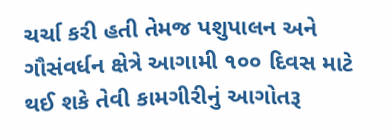ચર્ચા કરી હતી તેમજ પશુપાલન અને ગૌસંવર્ધન ક્ષેત્રે આગામી ૧૦૦ દિવસ માટે થઈ શકે તેવી કામગીરીનું આગોતરૂ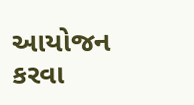આયોજન કરવા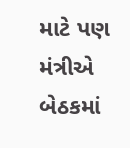માટે પણ મંત્રીએ બેઠકમાં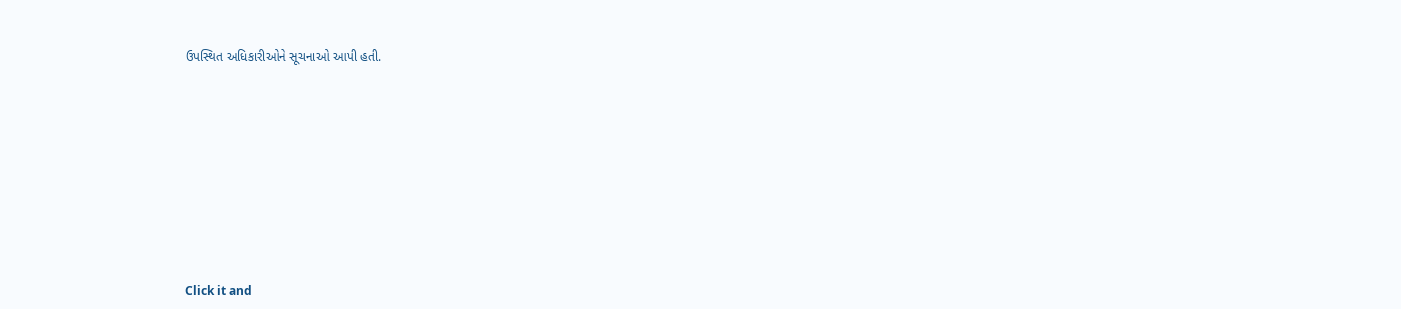ઉપસ્થિત અધિકારીઓને સૂચનાઓ આપી હતી.












Click it and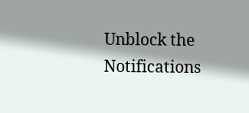Unblock the Notifications